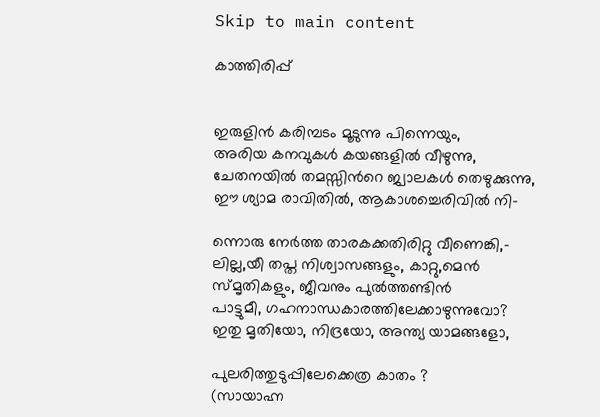Skip to main content

കാത്തിരിപ്പ്


ഇരുളിന്‍ കരിമ്പടം മൂടുന്നു പിന്നെയും,
അരിയ കനവുകള്‍ കയങ്ങളില്‍ വീഴുന്നു,
ചേതനയില്‍ തമസ്സിന്‍റെ ജ്വാലകള്‍ തെഴുക്കുന്നു,
ഈ ശ്യാമ രാവിതില്‍, ആകാശച്ചെരിവില്‍ നി-

ന്നൊരു നേര്‍ത്ത താരകക്കതിരിറ്റു വീണെങ്കി,-
ലില്ല,യീ തപ്ത നിശ്വാസങ്ങളും, കാറ്റു,മെന്‍
സ്മൃതികളും, ജീവനും പുല്‍ത്തണ്ടിന്‍
പാട്ടുമീ, ഗഹനാന്ധകാരത്തിലേക്കാഴുന്നുവോ?
ഇതു മൃതിയോ, നിദ്രയോ, അന്ത്യ യാമങ്ങളോ,

പുലരിത്തുടുപ്പിലേക്കെത്ര കാതം ?
(സായാഹ്ന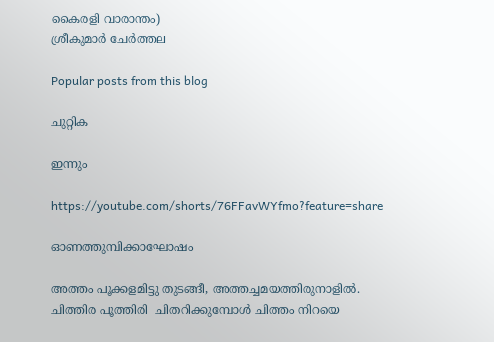കൈരളി വാരാന്തം)
ശ്രീകുമാര്‍ ചേര്‍ത്തല

Popular posts from this blog

ചുറ്റിക

ഇന്നും

https://youtube.com/shorts/76FFavWYfmo?feature=share

ഓണത്തുമ്പിക്കാഘോഷം

അത്തം പൂക്കളമിട്ടു തുടങ്ങീ, അത്തച്ചമയത്തിരുനാളിൽ. ചിത്തിര പൂത്തിരി  ചിതറിക്കുമ്പോൾ ചിത്തം നിറയെ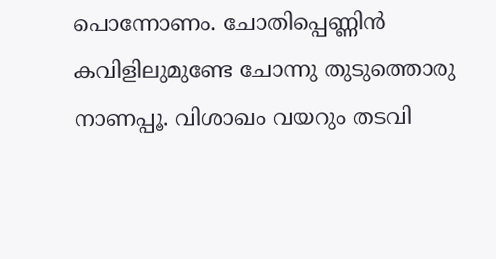പൊന്നോണം. ചോതിപ്പെണ്ണിൻ കവിളിലുമുണ്ടേ ചോന്നു തുടുത്തൊരു നാണപ്പൂ. വിശാഖം വയറും തടവി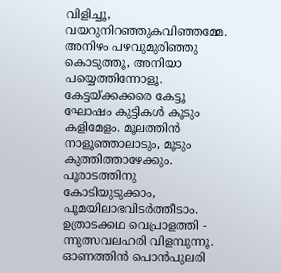വിളിച്ചൂ, വയറുനിറഞ്ഞുകവിഞ്ഞമ്മേ. അനിഴം പഴവുമുരിഞ്ഞു കൊടുത്തൂ, അനിയാ പയ്യെത്തിന്നോളൂ. കേട്ടയ്ക്കക്കരെ കേട്ടൂ ഘോഷം കുട്ടികൾ കൂടും കളിമേളം. മൂലത്തിൻ നാളൂഞ്ഞാലാടും, മൂടും കുത്തിത്താഴേക്കും. പൂരാടത്തിനു കോടിയുടുക്കാം, പൂമയിലാഭവിടർത്തീടാം. ഉത്രാടക്കഥ വെപ്രാളത്തി - ന്നുത്സവലഹരി വിളമ്പുന്നൂ. ഓണത്തിൻ പൊൻപുലരി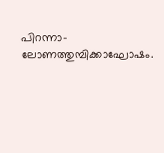പിറന്നാ- ലോണത്തുമ്പിക്കാഘോഷം.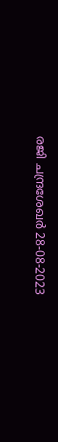രജി ചന്ദ്രശേഖർ 28-08-2023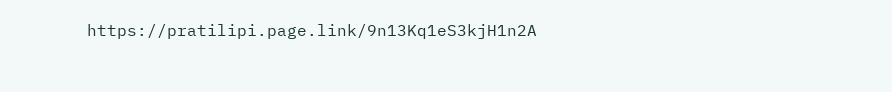https://pratilipi.page.link/9n13Kq1eS3kjH1n2A